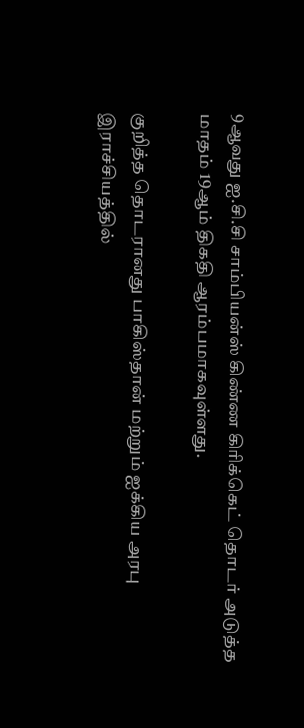9ஆவது ஐ.சி.சி சாம்பியன்ஸ் கிண்ண கிரிக்கெட் தொடர் அடுத்த மாதம் 19ஆம் திகதி ஆரம்பமாகவுள்ளது.

குறித்த தொடரானது பாகிஸ்தான் மற்றும் ஐக்கிய அரபு இராச்சியத்தில்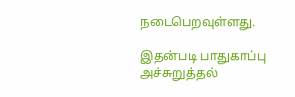நடைபெறவுள்ளது.

இதன்படி பாதுகாப்பு அச்சுறுத்தல்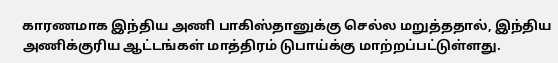காரணமாக இந்திய அணி பாகிஸ்தானுக்கு செல்ல மறுத்ததால், இந்திய அணிக்குரிய ஆட்டங்கள் மாத்திரம் டுபாய்க்கு மாற்றப்பட்டுள்ளது.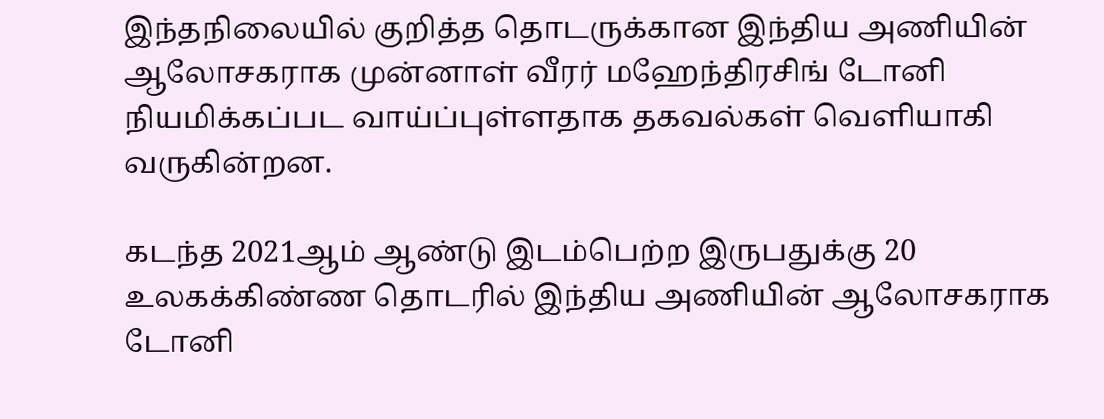இந்தநிலையில் குறித்த தொடருக்கான இந்திய அணியின் ஆலோசகராக முன்னாள் வீரர் மஹேந்திரசிங் டோனி நியமிக்கப்பட வாய்ப்புள்ளதாக தகவல்கள் வெளியாகி வருகின்றன.

கடந்த 2021ஆம் ஆண்டு இடம்பெற்ற இருபதுக்கு 20 உலகக்கிண்ண தொடரில் இந்திய அணியின் ஆலோசகராக டோனி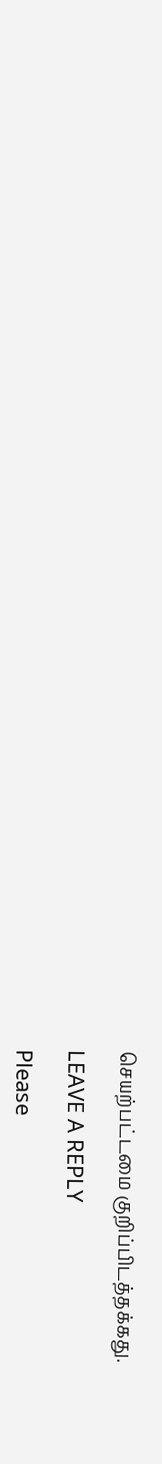செயற்பட்டமை குறிப்பிடத்தக்கது.

LEAVE A REPLY

Please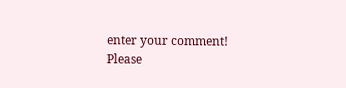enter your comment!
Please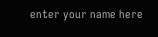enter your name here